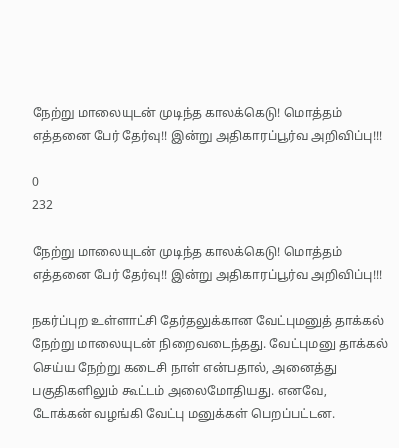நேற்று மாலையுடன் முடிந்த காலக்கெடு! மொத்தம் எத்தனை பேர் தேர்வு!! இன்று அதிகாரப்பூர்வ அறிவிப்பு!!!

0
232

நேற்று மாலையுடன் முடிந்த காலக்கெடு! மொத்தம் எத்தனை பேர் தேர்வு!! இன்று அதிகாரப்பூர்வ அறிவிப்பு!!!

நகர்ப்புற உள்ளாட்சி தேர்தலுக்கான வேட்புமனுத் தாக்கல் நேற்று மாலையுடன் நிறைவடைந்தது. வேட்புமனு தாக்கல் செய்ய நேற்று கடைசி நாள் என்பதால், அனைத்து பகுதிகளிலும் கூட்டம் அலைமோதியது. எனவே, டோக்கன் வழங்கி வேட்பு மனுக்கள் பெறப்பட்டன.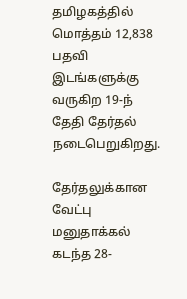தமிழகத்தில் மொத்தம் 12,838 பதவி இடங்களுக்கு வருகிற 19-ந் தேதி தேர்தல் நடைபெறுகிறது.

தேர்தலுக்கான வேட்பு மனுதாக்கல் கடந்த 28-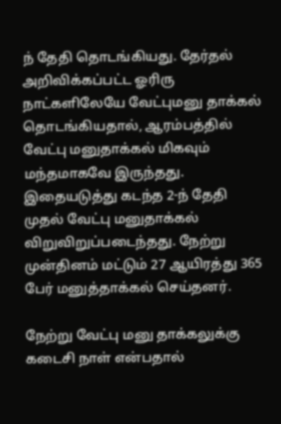ந் தேதி தொடங்கியது. தேர்தல் அறிவிக்கப்பட்ட ஓரிரு நாட்களிலேயே வேட்புமனு தாக்கல் தொடங்கியதால், ஆரம்பத்தில் வேட்பு மனுதாக்கல் மிகவும் மந்தமாகவே இருந்தது.  இதையடுத்து கடந்த 2-ந் தேதி முதல் வேட்பு மனுதாக்கல் விறுவிறுப்படைந்தது. நேற்று முன்தினம் மட்டும் 27 ஆயிரத்து 365 பேர் மனுத்தாக்கல் செய்தனர்.

நேற்று வேட்பு மனு தாக்கலுக்கு கடைசி நாள் என்பதால்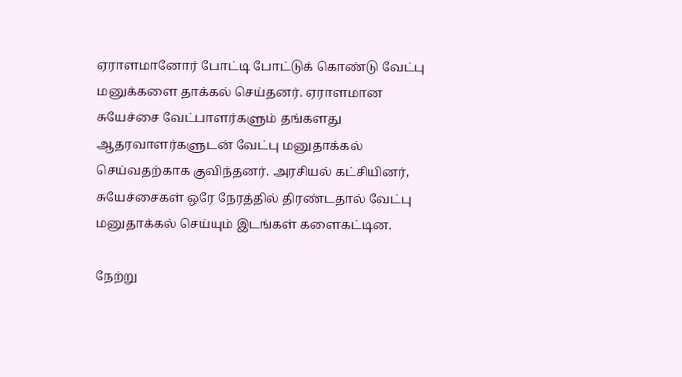ஏராளமானோர் போட்டி போட்டுக் கொண்டு வேட்பு மனுக்களை தாக்கல் செய்தனர். ஏராளமான சுயேச்சை வேட்பாளர்களும் தங்களது ஆதரவாளர்களுடன் வேட்பு மனுதாக்கல் செய்வதற்காக குவிந்தனர். அரசியல் கட்சியினர், சுயேச்சைகள் ஒரே நேரத்தில் திரண்டதால் வேட்பு மனுதாக்கல் செய்யும் இடங்கள் களைகட்டின.

நேற்று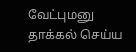வேட்புமனு தாக்கல் செய்ய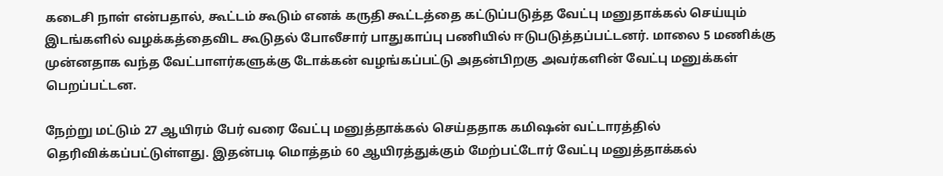கடைசி நாள் என்பதால், கூட்டம் கூடும் எனக் கருதி கூட்டத்தை கட்டுப்படுத்த வேட்பு மனுதாக்கல் செய்யும் இடங்களில் வழக்கத்தைவிட கூடுதல் போலீசார் பாதுகாப்பு பணியில் ஈடுபடுத்தப்பட்டனர். மாலை 5 மணிக்கு முன்னதாக வந்த வேட்பாளர்களுக்கு டோக்கன் வழங்கப்பட்டு அதன்பிறகு அவர்களின் வேட்பு மனுக்கள் பெறப்பட்டன.

நேற்று மட்டும் 27 ஆயிரம் பேர் வரை வேட்பு மனுத்தாக்கல் செய்ததாக கமிஷன் வட்டாரத்தில் தெரிவிக்கப்பட்டுள்ளது. இதன்படி மொத்தம் 60 ஆயிரத்துக்கும் மேற்பட்டோர் வேட்பு மனுத்தாக்கல்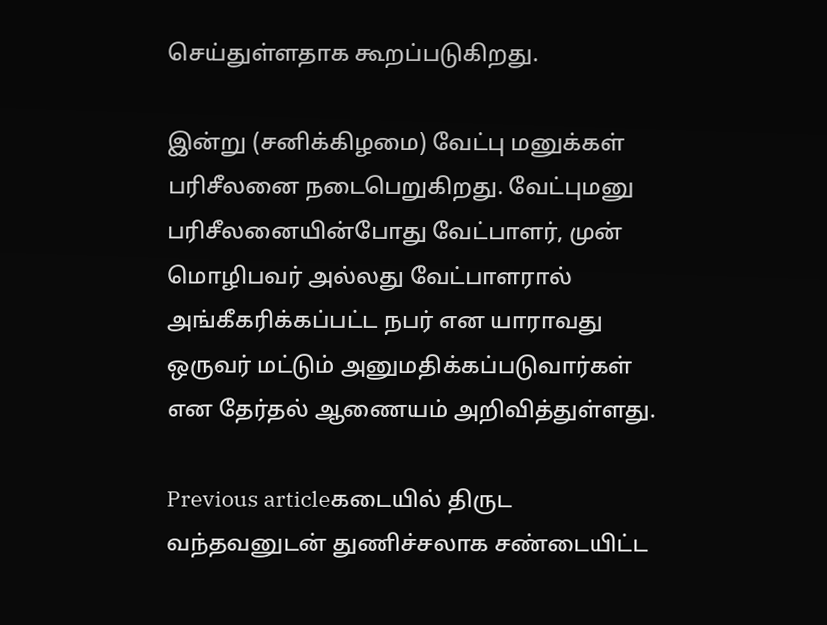செய்துள்ளதாக கூறப்படுகிறது.

இன்று (சனிக்கிழமை) வேட்பு மனுக்கள் பரிசீலனை நடைபெறுகிறது. வேட்புமனு பரிசீலனையின்போது வேட்பாளர், முன் மொழிபவர் அல்லது வேட்பாளரால் அங்கீகரிக்கப்பட்ட நபர் என யாராவது ஒருவர் மட்டும் அனுமதிக்கப்படுவார்கள் என தேர்தல் ஆணையம் அறிவித்துள்ளது.

Previous articleகடையில் திருட வந்தவனுடன் துணிச்சலாக சண்டையிட்ட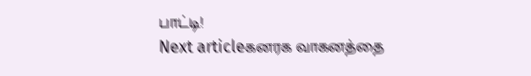பாட்டி!
Next articleகனரக வாகனத்தை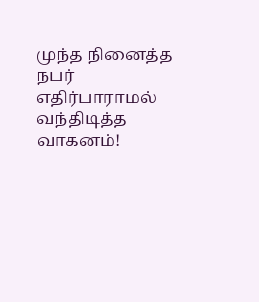முந்த நினைத்த நபர் எதிர்பாராமல் வந்திடித்த வாகனம்!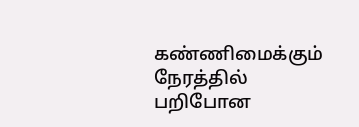கண்ணிமைக்கும் நேரத்தில் பறிபோன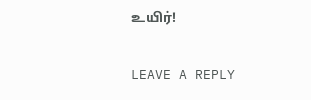உயிர்!

LEAVE A REPLY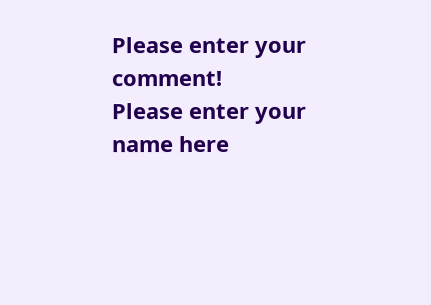Please enter your comment!
Please enter your name here